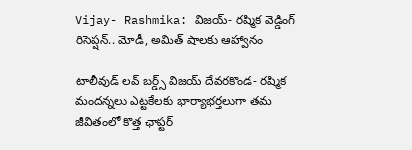Vijay- Rashmika: విజయ్- రష్మిక వెడ్డింగ్ రిసెప్షన్.. మోడీ, అమిత్ షాలకు ఆహ్వానం

టాలీవుడ్ లవ్ బర్డ్స్ విజయ్ దేవరకొండ- రష్మిక మందన్నలు ఎట్టకేలకు భార్యాభర్తలుగా తమ జీవితంలో కొత్త ఛాప్టర్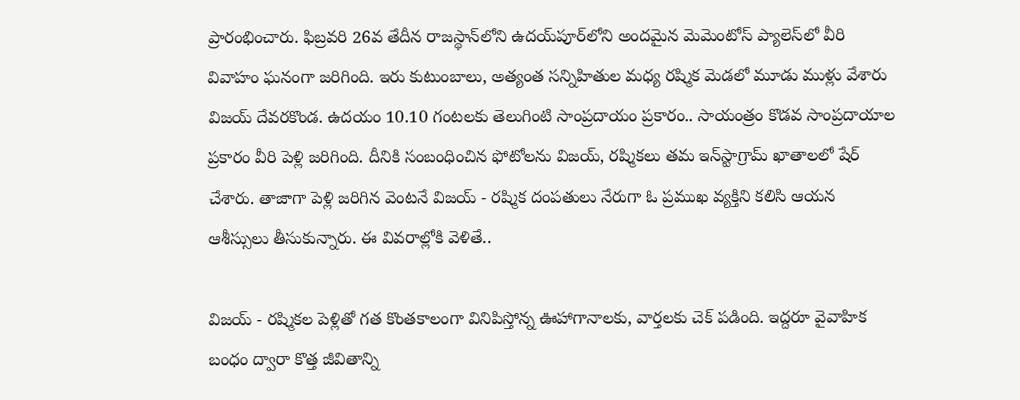ప్రారంభించారు. ఫిబ్రవరి 26వ తేదీన రాజస్థాన్‌లోని ఉదయ్‌పూర్‌లోని అందమైన మెమెంటోస్ ప్యాలెస్‌లో వీరి వివాహం ఘనంగా జరిగింది. ఇరు కుటుంబాలు, అత్యంత సన్నిహితుల మధ్య రష్మిక మెడలో మూడు ముళ్లు వేశారు విజయ్ దేవరకొండ. ఉదయం 10.10 గంటలకు తెలుగింటి సాంప్రదాయం ప్రకారం.. సాయంత్రం కొడవ సాంప్రదాయాల ప్రకారం వీరి పెళ్లి జరిగింది. దీనికి సంబంధించిన ఫోటోలను విజయ్, రష్మికలు తమ ఇన్‌స్టాగ్రామ్ ఖాతాలలో షేర్ చేశారు. తాజాగా పెళ్లి జరిగిన వెంటనే విజయ్ - రష్మిక దంపతులు నేరుగా ఓ ప్రముఖ వ్యక్తిని కలిసి ఆయన ఆశీస్సులు తీసుకున్నారు. ఈ వివరాల్లోకి వెళితే..

విజయ్ - రష్మికల పెళ్లితో గత కొంతకాలంగా వినిపిస్తోన్న ఊహాగానాలకు, వార్తలకు చెక్ పడింది. ఇద్దరూ వైవాహిక బంధం ద్వారా కొత్త జీవితాన్ని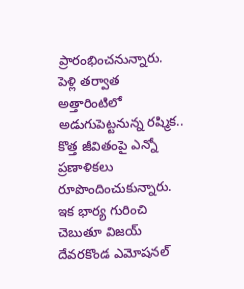ప్రారంభించనున్నారు. పెళ్లి తర్వాత అత్తారింటిలో అడుగుపెట్టనున్న రష్మిక.. కొత్త జీవితంపై ఎన్నో ప్రణాళికలు రూపొందించుకున్నారు. ఇక భార్య గురించి చెబుతూ విజయ్ దేవరకొండ ఎమోషనల్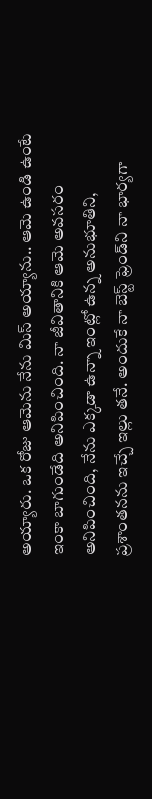అయ్యారు. ఒక రోజు ఆమెను నేను మిస్ అయ్యాను.. ఆమె ఉండి ఉంటే ఇంకా బాగుండేది అనిపించింది. నా జీవితానికి ఆమె అవసరం అనిపించింది, నేను ఎక్కడా ఉన్నా ఇంట్లో ఉన్న అనుభూతిని, ప్రశాంతనను ఇచ్చే ఇల్లు తనే. అందుకే నా బెస్ట్ ఫ్రెండ్‌ని నా భార్యగా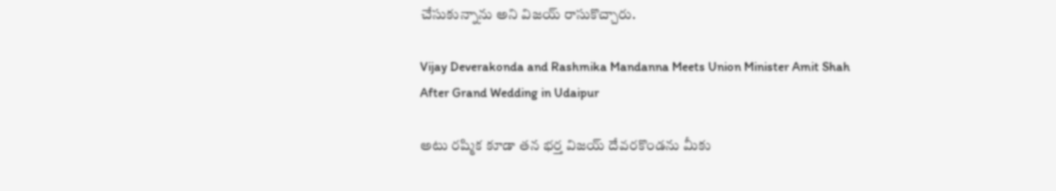చేసుకున్నాను అని విజయ్ రాసుకొచ్చారు.

Vijay Deverakonda and Rashmika Mandanna Meets Union Minister Amit Shah After Grand Wedding in Udaipur

అటు రష్మిక కూడా తన భర్త విజయ్ దేవరకొండను మీకు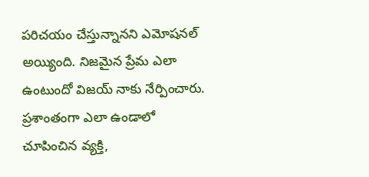పరిచయం చేస్తున్నానని ఎమోషనల్ అయ్యింది. నిజమైన ప్రేమ ఎలా ఉంటుందో విజయ్ నాకు నేర్పించారు. ప్రశాంతంగా ఎలా ఉండాలో చూపించిన వ్యక్తి,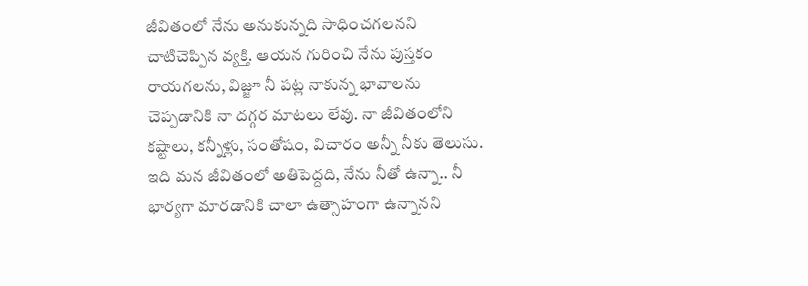జీవితంలో నేను అనుకున్నది సాధించగలనని చాటిచెప్పిన వ్యక్తి. ఆయన గురించి నేను పుస్తకం రాయగలను, విజ్జూ నీ పట్ల నాకున్న భావాలను చెప్పడానికి నా దగ్గర మాటలు లేవు. నా జీవితంలోని కష్టాలు, కన్నీళ్లు, సంతోషం, విచారం అన్నీ నీకు తెలుసు. ఇది మన జీవితంలో అతిపెద్దది, నేను నీతో ఉన్నా.. నీ భార్యగా మారడానికి చాలా ఉత్సాహంగా ఉన్నానని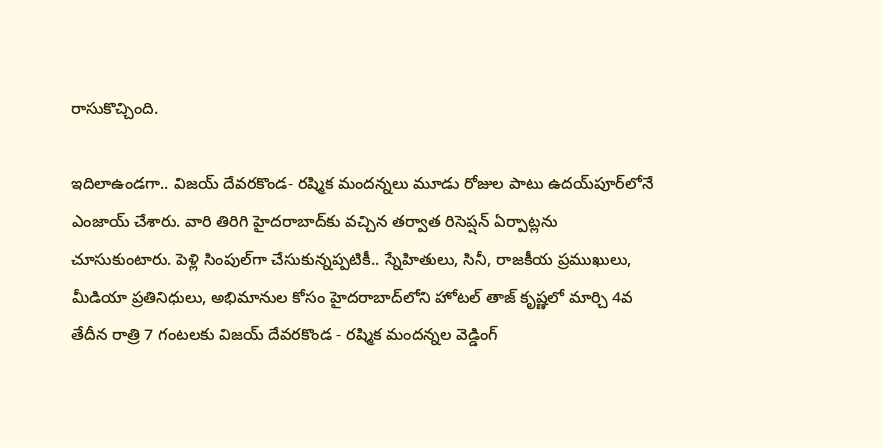రాసుకొచ్చింది.

ఇదిలాఉండగా.. విజయ్ దేవరకొండ- రష్మిక మందన్నలు మూడు రోజుల పాటు ఉదయ్‌పూర్‌లోనే ఎంజాయ్ చేశారు. వారి తిరిగి హైదరాబాద్‌కు వచ్చిన తర్వాత రిసెప్షన్ ఏర్పాట్లను చూసుకుంటారు. పెళ్లి సింపుల్‌గా చేసుకున్నప్పటికీ.. స్నేహితులు, సినీ, రాజకీయ ప్రముఖులు, మీడియా ప్రతినిధులు, అభిమానుల కోసం హైదరాబాద్‌లోని హోటల్ తాజ్ కృష్ణలో మార్చి 4వ తేదీన రాత్రి 7 గంటలకు విజయ్ దేవరకొండ - రష్మిక మందన్నల వెడ్డింగ్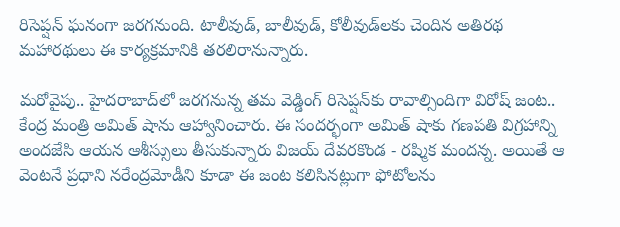రిసెప్షన్ ఘనంగా జరగనుంది. టాలీవుడ్, బాలీవుడ్, కోలీవుడ్‌లకు చెందిన అతిరథ మహారథులు ఈ కార్యక్రమానికి తరలిరానున్నారు.

మరోవైపు.. హైదరాబాద్‌లో జరగనున్న తమ వెడ్డింగ్ రిసెప్షన్‌కు రావాల్సిందిగా విరోష్ జంట.. కేంద్ర మంత్రి అమిత్ షాను ఆహ్వానించారు. ఈ సందర్భంగా అమిత్ షాకు గణపతి విగ్రహాన్ని అందజేసి ఆయన ఆశీస్సులు తీసుకున్నారు విజయ్ దేవరకొండ - రష్మిక మందన్న. అయితే ఆ వెంటనే ప్రధాని నరేంద్రమోడీని కూడా ఈ జంట కలిసినట్లుగా ఫోటోలను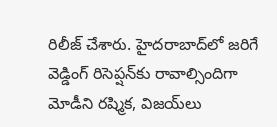రిలీజ్ చేశారు. హైదరాబాద్‌లో జరిగే వెడ్డింగ్ రిసెప్షన్‌కు రావాల్సిందిగా మోడీని రష్మిక, విజయ్‌లు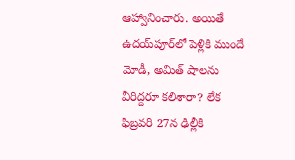ఆహ్వానించారు. అయితే ఉదయ్‌పూర్‌లో పెళ్లికి ముందే మోడీ, అమిత్ షాలను వీరిద్దరూ కలిశారా? లేక ఫిబ్రవరి 27న ఢిల్లీకి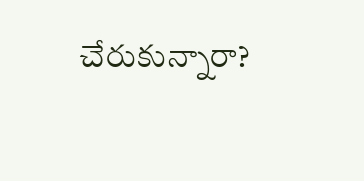చేరుకున్నారా?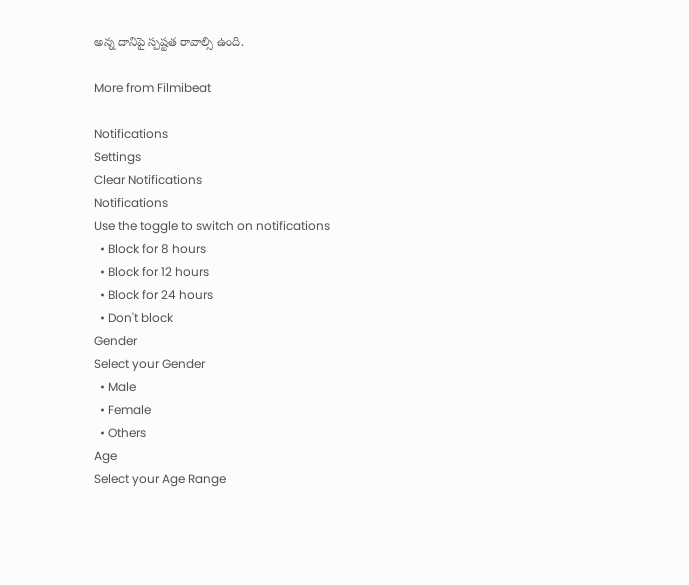అన్న దానిపై స్పష్టత రావాల్సి ఉంది.

More from Filmibeat

Notifications
Settings
Clear Notifications
Notifications
Use the toggle to switch on notifications
  • Block for 8 hours
  • Block for 12 hours
  • Block for 24 hours
  • Don't block
Gender
Select your Gender
  • Male
  • Female
  • Others
Age
Select your Age Range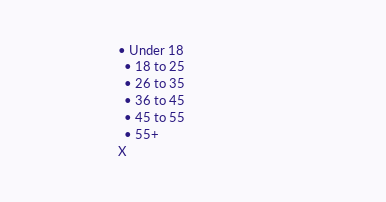• Under 18
  • 18 to 25
  • 26 to 35
  • 36 to 45
  • 45 to 55
  • 55+
X